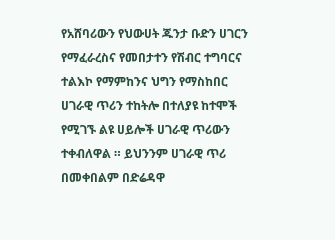የአሸባሪውን የህውሀት ጁንታ ቡድን ሀገርን የማፈራረስና የመበታተን የሽብር ተግባርና ተልእኮ የማምከንና ህግን የማስከበር ሀገራዊ ጥሪን ተከትሎ በተለያዩ ከተሞች የሚገኙ ልዩ ሀይሎች ሀገራዊ ጥሪውን ተቀብለዋል ። ይህንንም ሀገራዊ ጥሪ በመቀበልም በድሬዳዋ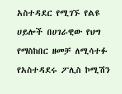አስተዳደር የሚገኙ የልዩ ሀይሎች በሀገራዊው የህግ የማስከበር ዘመቻ ለሚሳተፉ የአስተዳደሩ ፖሊስ ኮሚሽን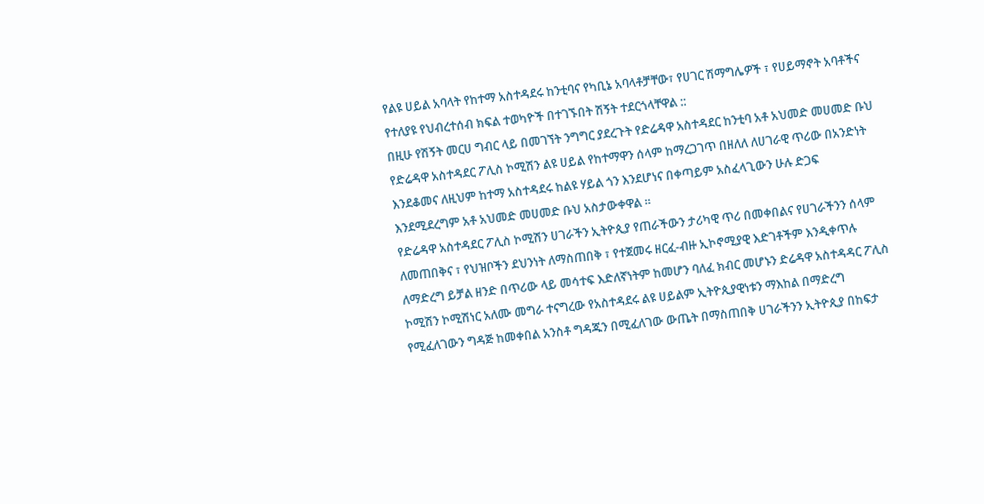የልዩ ሀይል አባላት የከተማ አስተዳደሩ ከንቲባና የካቢኔ አባላቶቻቸው፣ የሀገር ሽማግሌዎች ፣ የሀይማኖት አባቶችና የተለያዩ የህብረተሰብ ክፍል ተወካዮች በተገኙበት ሽኝት ተደርጎላቸዋል ::
በዚሁ የሽኝት መርሀ ግብር ላይ በመገኘት ንግግር ያደረጉት የድሬዳዋ አስተዳደር ከንቲባ አቶ አህመድ መሀመድ ቡህ የድሬዳዋ አስተዳደር ፖሊስ ኮሚሽን ልዩ ሀይል የከተማዋን ሰላም ከማረጋገጥ በዘለለ ለሀገራዊ ጥሪው በአንድነት እንደቆመና ለዚህም ከተማ አስተዳደሩ ከልዩ ሃይል ጎን እንደሆነና በቀጣይም አስፈላጊውን ሁሉ ድጋፍ እንደሚደረግም አቶ አህመድ መሀመድ ቡህ አስታውቀዋል ።
የድሬዳዋ አስተዳደር ፖሊስ ኮሚሽን ሀገራችን ኢትዮጲያ የጠራችውን ታሪካዊ ጥሪ በመቀበልና የሀገራችንን ሰላም ለመጠበቅና ፣ የህዝቦችን ደህንነት ለማስጠበቅ ፣ የተጀመሩ ዘርፈ-ብዙ ኢኮኖሚያዊ እድገቶችም እንዲቀጥሉ ለማድረግ ይቻል ዘንድ በጥሪው ላይ መሳተፍ እድለኛነትም ከመሆን ባለፈ ክብር መሆኑን ድሬዳዋ አስተዳዳር ፖሊስ ኮሚሽን ኮሚሽነር አለሙ መግራ ተናግረው የአስተዳደሩ ልዩ ሀይልም ኢትዮጲያዊነቱን ማእከል በማድረግ የሚፈለገውን ግዳጅ ከመቀበል አንስቶ ግዳጁን በሚፈለገው ውጤት በማስጠበቅ ሀገራችንን ኢትዮጲያ በከፍታ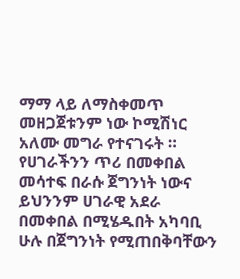ማማ ላይ ለማስቀመጥ መዘጋጀቱንም ነው ኮሚሽነር አለሙ መግራ የተናገሩት ።
የሀገራችንን ጥሪ በመቀበል መሳተፍ በራሱ ጀግንነት ነውና ይህንንም ሀገራዊ አደራ በመቀበል በሚሄዱበት አካባቢ ሁሉ በጀግንነት የሚጠበቅባቸውን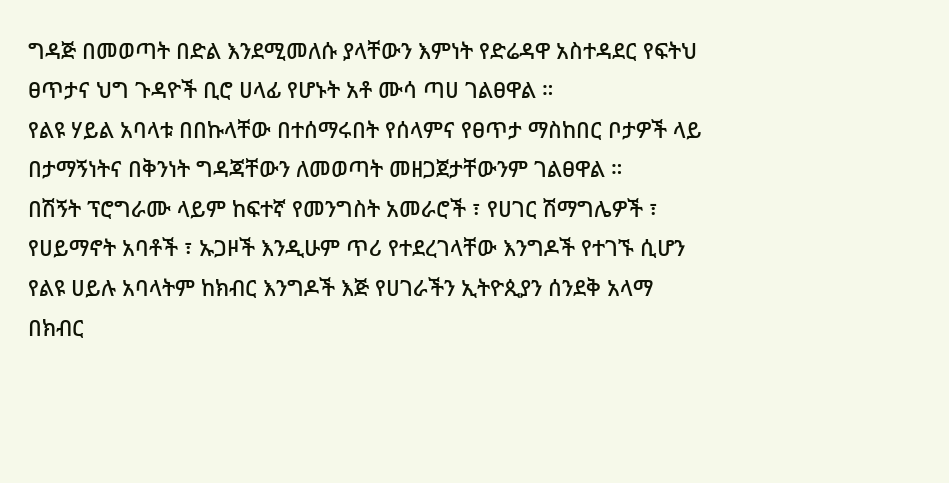ግዳጅ በመወጣት በድል እንደሚመለሱ ያላቸውን እምነት የድሬዳዋ አስተዳደር የፍትህ ፀጥታና ህግ ጉዳዮች ቢሮ ሀላፊ የሆኑት አቶ ሙሳ ጣሀ ገልፀዋል ።
የልዩ ሃይል አባላቱ በበኩላቸው በተሰማሩበት የሰላምና የፀጥታ ማስከበር ቦታዎች ላይ በታማኝነትና በቅንነት ግዳጃቸውን ለመወጣት መዘጋጀታቸውንም ገልፀዋል ።
በሽኝት ፕሮግራሙ ላይም ከፍተኛ የመንግስት አመራሮች ፣ የሀገር ሽማግሌዎች ፣ የሀይማኖት አባቶች ፣ ኡጋዞች እንዲሁም ጥሪ የተደረገላቸው እንግዶች የተገኙ ሲሆን የልዩ ሀይሉ አባላትም ከክብር እንግዶች እጅ የሀገራችን ኢትዮጲያን ሰንደቅ አላማ በክብር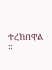ተረክበዋል ።